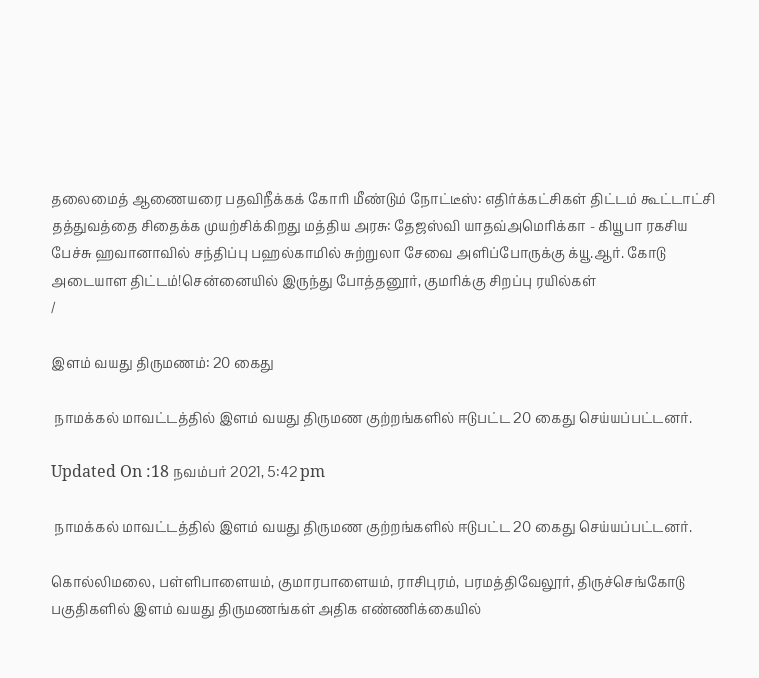தலைமைத் ஆணையரை பதவிநீக்கக் கோரி மீண்டும் நோட்டீஸ்: எதிர்க்கட்சிகள் திட்டம் கூட்டாட்சி தத்துவத்தை சிதைக்க முயற்சிக்கிறது மத்திய அரசு: தேஜஸ்வி யாதவ்அமெரிக்கா - கியூபா ரகசிய பேச்சு ஹவானாவில் சந்திப்பு பஹல்காமில் சுற்றுலா சேவை அளிப்போருக்கு க்யூ.ஆர். கோடு அடையாள திட்டம்!சென்னையில் இருந்து போத்தனூர், குமரிக்கு சிறப்பு ரயில்கள்
/

இளம் வயது திருமணம்: 20 கைது

 நாமக்கல் மாவட்டத்தில் இளம் வயது திருமண குற்றங்களில் ஈடுபட்ட 20 கைது செய்யப்பட்டனர்.

Updated On :18 நவம்பர் 2021, 5:42 pm

 நாமக்கல் மாவட்டத்தில் இளம் வயது திருமண குற்றங்களில் ஈடுபட்ட 20 கைது செய்யப்பட்டனர்.

கொல்லிமலை, பள்ளிபாளையம், குமாரபாளையம், ராசிபுரம், பரமத்திவேலூர், திருச்செங்கோடு பகுதிகளில் இளம் வயது திருமணங்கள் அதிக எண்ணிக்கையில்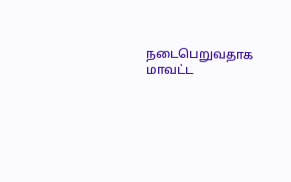நடைபெறுவதாக மாவட்ட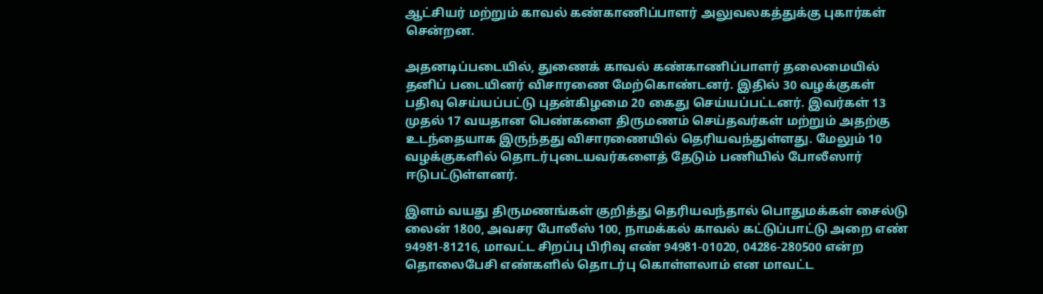ஆட்சியர் மற்றும் காவல் கண்காணிப்பாளர் அலுவலகத்துக்கு புகார்கள் சென்றன.

அதனடிப்படையில், துணைக் காவல் கண்காணிப்பாளர் தலைமையில் தனிப் படையினர் விசாரணை மேற்கொண்டனர். இதில் 30 வழக்குகள் பதிவு செய்யப்பட்டு புதன்கிழமை 20 கைது செய்யப்பட்டனர். இவர்கள் 13 முதல் 17 வயதான பெண்களை திருமணம் செய்தவர்கள் மற்றும் அதற்கு உடந்தையாக இருந்தது விசாரணையில் தெரியவந்துள்ளது. மேலும் 10 வழக்குகளில் தொடர்புடையவர்களைத் தேடும் பணியில் போலீஸார் ஈடுபட்டுள்ளனர்.

இளம் வயது திருமணங்கள் குறித்து தெரியவந்தால் பொதுமக்கள் சைல்டு லைன் 1800, அவசர போலீஸ் 100, நாமக்கல் காவல் கட்டுப்பாட்டு அறை எண் 94981-81216, மாவட்ட சிறப்பு பிரிவு எண் 94981-01020, 04286-280500 என்ற தொலைபேசி எண்களில் தொடர்பு கொள்ளலாம் என மாவட்ட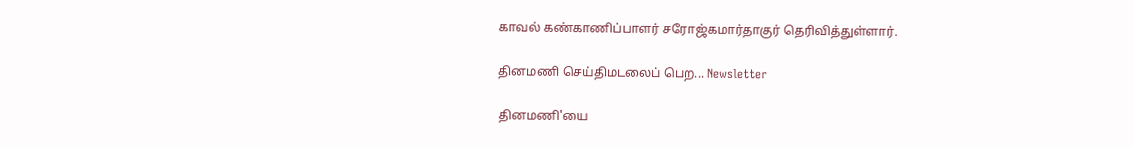காவல் கண்காணிப்பாளர் சரோஜ்கமார்தாகுர் தெரிவித்துள்ளார்.

தினமணி செய்திமடலைப் பெற... Newsletter

தினமணி'யை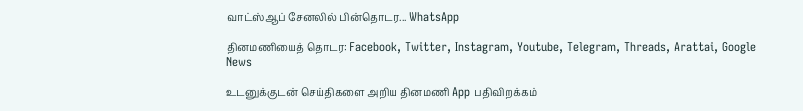வாட்ஸ்ஆப் சேனலில் பின்தொடர... WhatsApp

தினமணியைத் தொடர: Facebook, Twitter, Instagram, Youtube, Telegram, Threads, Arattai, Google News

உடனுக்குடன் செய்திகளை அறிய தினமணி App பதிவிறக்கம்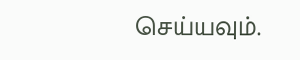செய்யவும்.